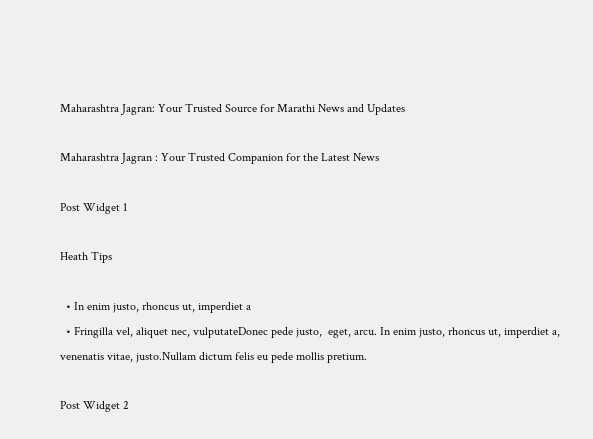Maharashtra Jagran: Your Trusted Source for Marathi News and Updates

Maharashtra Jagran : Your Trusted Companion for the Latest News

Post Widget 1

Heath Tips

  • In enim justo, rhoncus ut, imperdiet a
  • Fringilla vel, aliquet nec, vulputateDonec pede justo,  eget, arcu. In enim justo, rhoncus ut, imperdiet a, venenatis vitae, justo.Nullam dictum felis eu pede mollis pretium.

Post Widget 2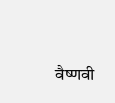वैष्णवी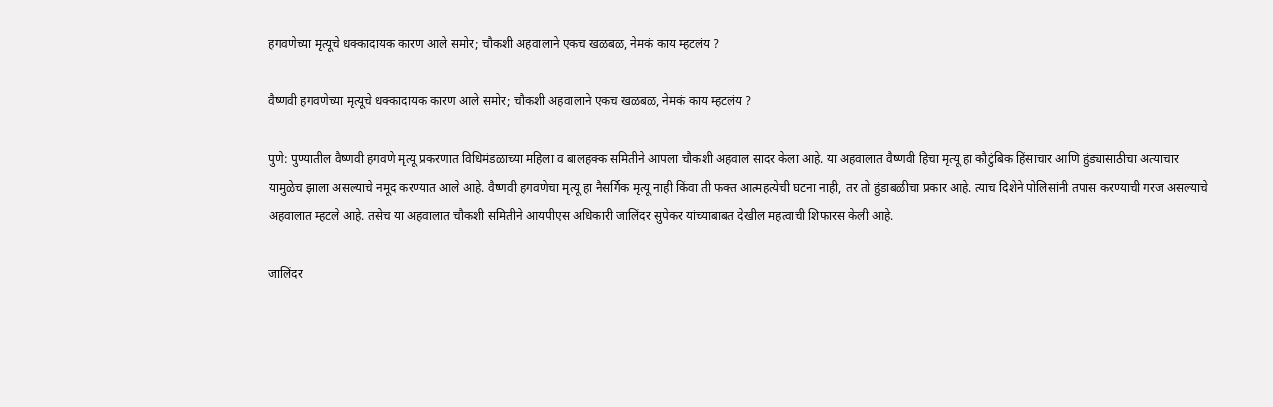हगवणेच्या मृत्यूचे धक्कादायक कारण आले समोर; चौकशी अहवालाने एकच खळबळ, नेमकं काय म्हटलंय ?

वैष्णवी हगवणेच्या मृत्यूचे धक्कादायक कारण आले समोर; चौकशी अहवालाने एकच खळबळ, नेमकं काय म्हटलंय ?

पुणे: पुण्यातील वैष्णवी हगवणे मृत्यू प्रकरणात विधिमंडळाच्या महिला व बालहक्क समितीने आपला चौकशी अहवाल सादर केला आहे. या अहवालात वैष्णवी हिचा मृत्यू हा कौटुंबिक हिंसाचार आणि हुंड्यासाठीचा अत्याचार यामुळेच झाला असल्याचे नमूद करण्यात आले आहे. वैष्णवी हगवणेचा मृत्यू हा नैसर्गिक मृत्यू नाही किंवा ती फक्त आत्महत्येची घटना नाही, तर तो हुंडाबळीचा प्रकार आहे. त्याच दिशेने पोलिसांनी तपास करण्याची गरज असल्याचे अहवालात म्हटले आहे. तसेच या अहवालात चौकशी समितीने आयपीएस अधिकारी जालिंदर सुपेकर यांच्याबाबत देखील महत्वाची शिफारस केली आहे.

जालिंदर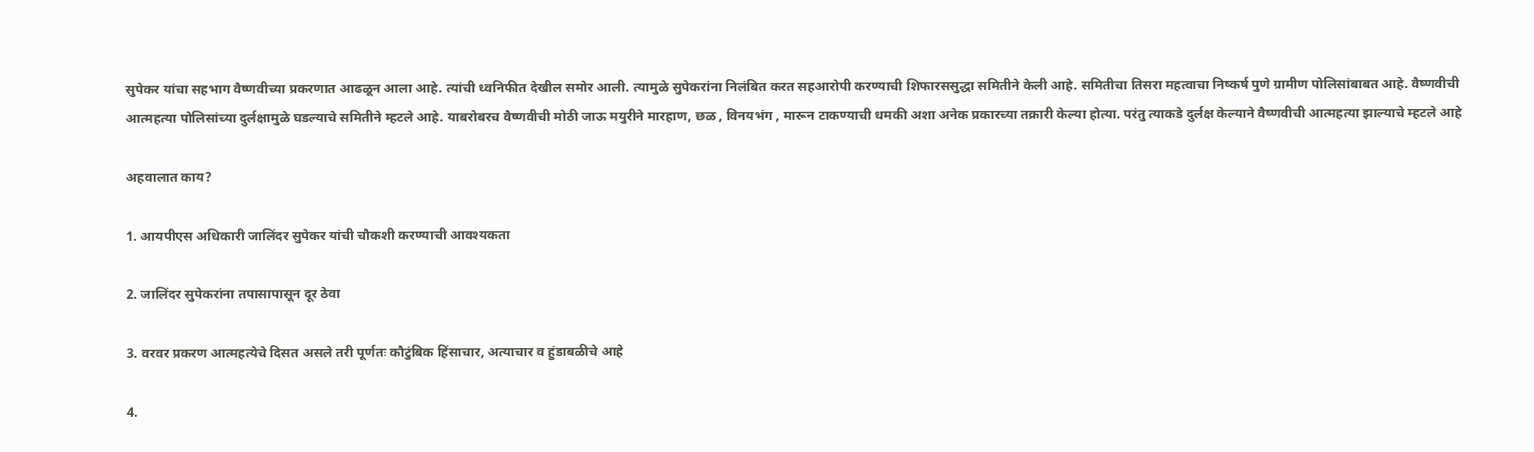सुपेकर यांचा सहभाग वैष्णवीच्या प्रकरणात आढळून आला आहे. त्यांची ध्वनिफीत देखील समोर आली. त्यामुळे सुपेकरांना निलंबित करत सहआरोपी करण्याची शिफारससुद्धा समितीने केली आहे. समितीचा तिसरा महत्वाचा निष्कर्ष पुणे ग्रामीण पोलिसांबाबत आहे. वैष्णवीची आत्महत्या पोलिसांच्या दुर्लक्षामुळे घडल्याचे समितीने म्हटले आहे. याबरोबरच वैष्णवीची मोठी जाऊ मयुरीने मारहाण, छळ , विनयभंग , मारून टाकण्याची धमकी अशा अनेक प्रकारच्या तक्रारी केल्या होत्या. परंतु त्याकडे दुर्लक्ष केल्याने वैष्णवीची आत्महत्या झाल्याचे म्हटले आहे

अहवालात काय?

1. आयपीएस अधिकारी जालिंदर सुपेकर यांची चौकशी करण्याची आवश्यकता

2. जालिंदर सुपेकरांना तपासापासून दूर ठेवा

3. वरवर प्रकरण आत्महत्येचे दिसत असले तरी पूर्णतः कौटुंबिक हिंसाचार, अत्याचार व हुंडाबळीचे आहे

4.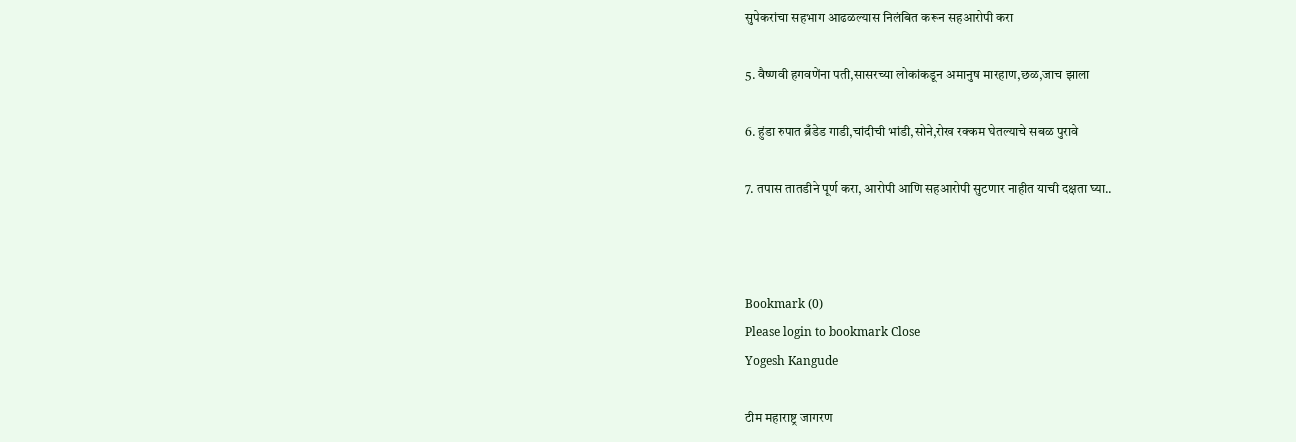सुपेकरांचा सहभाग आढळल्यास निलंबित करून सहआरोपी करा

5. वैष्णवी हगवणेंना पती,सासरच्या लोकांकडून अमानुष मारहाण,छळ,जाच झाला

6. हुंडा रुपात ब्रँडेड गाडी,चांदीची भांडी,सोने,रोख रक्कम घेतल्याचे सबळ पुरावे

7. तपास तातडीने पूर्ण करा, आरोपी आणि सहआरोपी सुटणार नाहीत याची दक्षता घ्या..



Bookmark (0)
Please login to bookmark Close
Yogesh Kangude

टीम महाराष्ट्र जागरण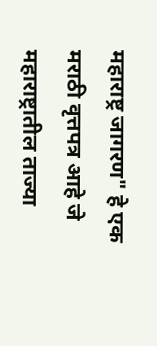महाराष्ट्र जागरण" हे एक मराठी वृत्तपत्र आहे जे महाराष्ट्रातील ताज्या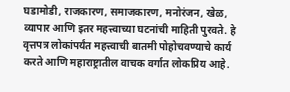घडामोडी, राजकारण, समाजकारण, मनोरंजन, खेळ, व्यापार आणि इतर महत्त्वाच्या घटनांची माहिती पुरवते. हे वृत्तपत्र लोकांपर्यंत महत्त्वाची बातमी पोहोचवण्याचे कार्य करते आणि महाराष्ट्रातील वाचक वर्गात लोकप्रिय आहे.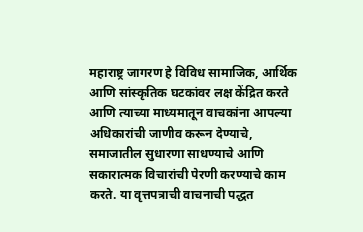महाराष्ट्र जागरण हे विविध सामाजिक, आर्थिक आणि सांस्कृतिक घटकांवर लक्ष केंद्रित करते आणि त्याच्या माध्यमातून वाचकांना आपल्या अधिकारांची जाणीव करून देण्याचे, समाजातील सुधारणा साधण्याचे आणि सकारात्मक विचारांची पेरणी करण्याचे काम करते. या वृत्तपत्राची वाचनाची पद्धत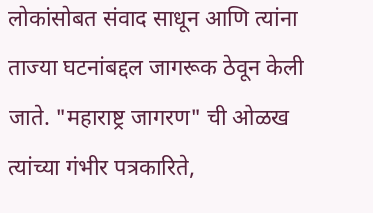लोकांसोबत संवाद साधून आणि त्यांना ताज्या घटनांबद्दल जागरूक ठेवून केली जाते. "महाराष्ट्र जागरण" ची ओळख त्यांच्या गंभीर पत्रकारिते,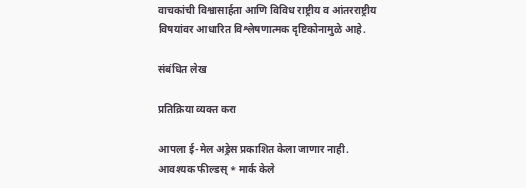वाचकांची विश्वासार्हता आणि विविध राष्ट्रीय व आंतरराष्ट्रीय विषयांवर आधारित विश्लेषणात्मक दृष्टिकोनामुळे आहे.

संबंधित लेख

प्रतिक्रिया व्यक्त करा

आपला ई-मेल अड्रेस प्रकाशित केला जाणार नाही. आवश्यक फील्डस् * मार्क केले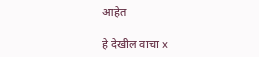आहेत

हे देखील वाचा x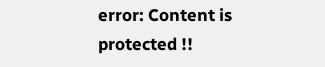error: Content is protected !!